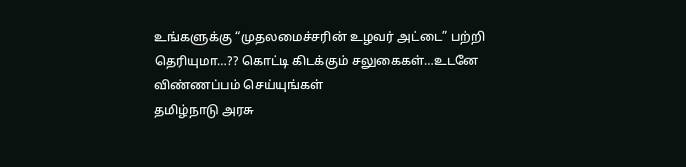உங்களுக்கு “முதலமைச்சரின் உழவர் அட்டை” பற்றி தெரியுமா…?? கொட்டி கிடக்கும் சலுகைகள்…உடனே விண்ணப்பம் செய்யுங்கள்
தமிழ்நாடு அரசு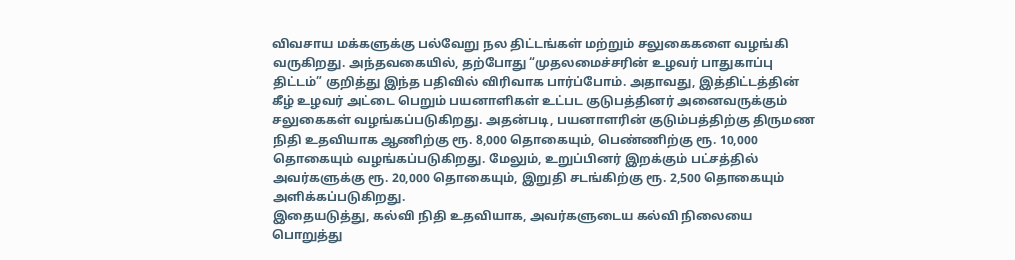விவசாய மக்களுக்கு பல்வேறு நல திட்டங்கள் மற்றும் சலுகைகளை வழங்கி வருகிறது. அந்தவகையில், தற்போது “முதலமைச்சரின் உழவர் பாதுகாப்பு திட்டம்” குறித்து இந்த பதிவில் விரிவாக பார்ப்போம். அதாவது, இத்திட்டத்தின் கீழ் உழவர் அட்டை பெறும் பயனாளிகள் உட்பட குடுபத்தினர் அனைவருக்கும் சலுகைகள் வழங்கப்படுகிறது. அதன்படி, பயனாளரின் குடும்பத்திற்கு திருமண நிதி உதவியாக ஆணிற்கு ரூ. 8,000 தொகையும், பெண்ணிற்கு ரூ. 10,000 தொகையும் வழங்கப்படுகிறது. மேலும், உறுப்பினர் இறக்கும் பட்சத்தில் அவர்களுக்கு ரூ. 20,000 தொகையும், இறுதி சடங்கிற்கு ரூ. 2,500 தொகையும் அளிக்கப்படுகிறது.
இதையடுத்து, கல்வி நிதி உதவியாக, அவர்களுடைய கல்வி நிலையை பொறுத்து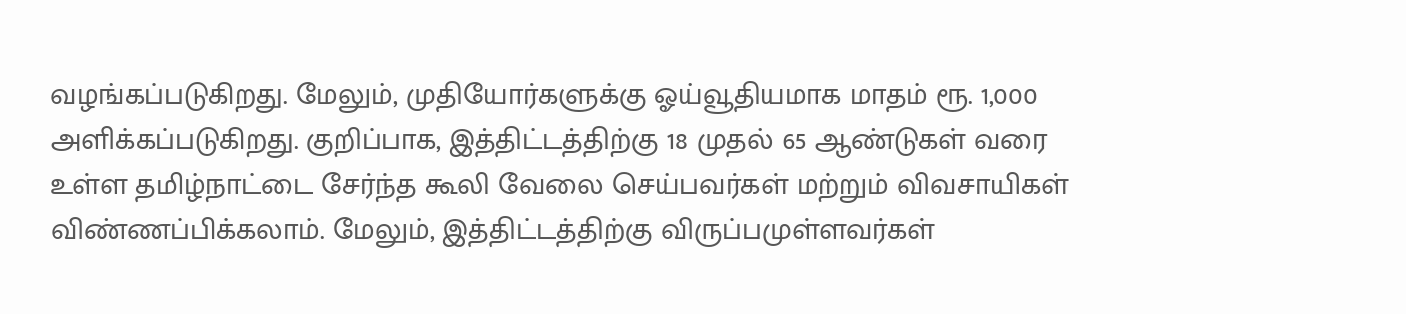வழங்கப்படுகிறது. மேலும், முதியோர்களுக்கு ஓய்வூதியமாக மாதம் ரூ. 1,000 அளிக்கப்படுகிறது. குறிப்பாக, இத்திட்டத்திற்கு 18 முதல் 65 ஆண்டுகள் வரை உள்ள தமிழ்நாட்டை சேர்ந்த கூலி வேலை செய்பவர்கள் மற்றும் விவசாயிகள் விண்ணப்பிக்கலாம். மேலும், இத்திட்டத்திற்கு விருப்பமுள்ளவர்கள்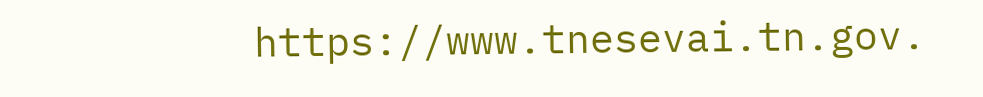https://www.tnesevai.tn.gov.